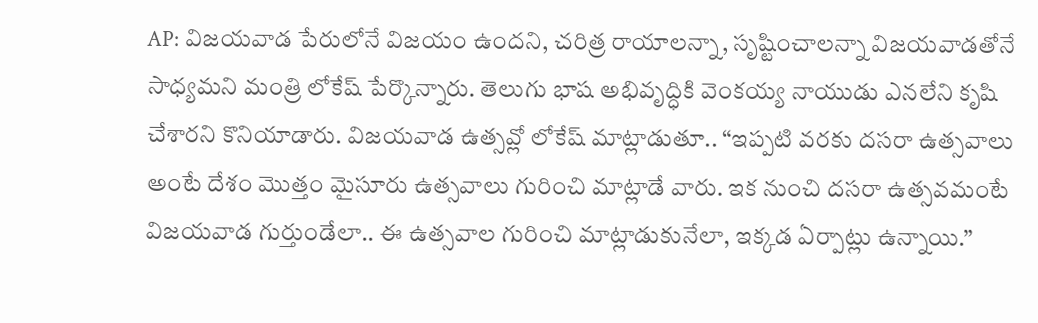AP: విజయవాడ పేరులోనే విజయం ఉందని, చరిత్ర రాయాలన్నా, సృష్టించాలన్నా విజయవాడతోనే సాధ్యమని మంత్రి లోకేష్ పేర్కొన్నారు. తెలుగు భాష అభివృద్ధికి వెంకయ్య నాయుడు ఎనలేని కృషి చేశారని కొనియాడారు. విజయవాడ ఉత్సవ్లో లోకేష్ మాట్లాడుతూ.. “ఇప్పటి వరకు దసరా ఉత్సవాలు అంటే దేశం మొత్తం మైసూరు ఉత్సవాలు గురించి మాట్లాడే వారు. ఇక నుంచి దసరా ఉత్సవమంటే విజయవాడ గుర్తుండేలా.. ఈ ఉత్సవాల గురించి మాట్లాడుకునేలా, ఇక్కడ ఏర్పాట్లు ఉన్నాయి.”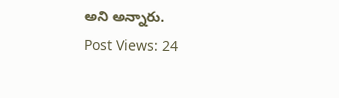అని అన్నారు.
Post Views: 24